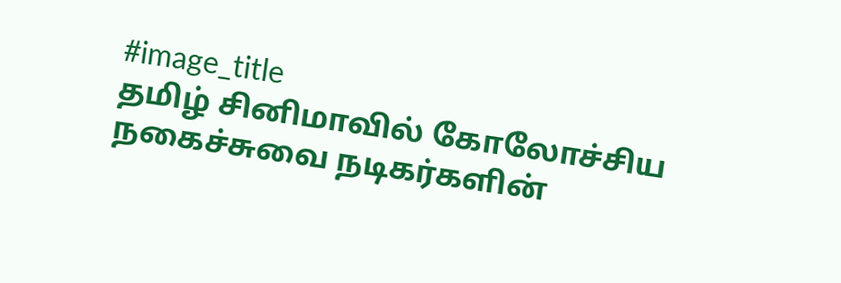#image_title
தமிழ் சினிமாவில் கோலோச்சிய நகைச்சுவை நடிகர்களின்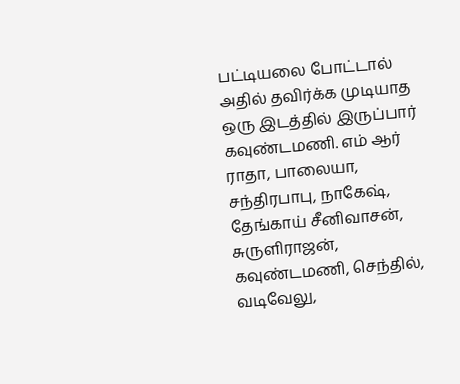பட்டியலை போட்டால் அதில் தவிர்க்க முடியாத ஒரு இடத்தில் இருப்பார் கவுண்டமணி. எம் ஆர் ராதா, பாலையா, சந்திரபாபு, நாகேஷ், தேங்காய் சீனிவாசன், சுருளிராஜன், கவுண்டமணி, செந்தில், வடிவேலு,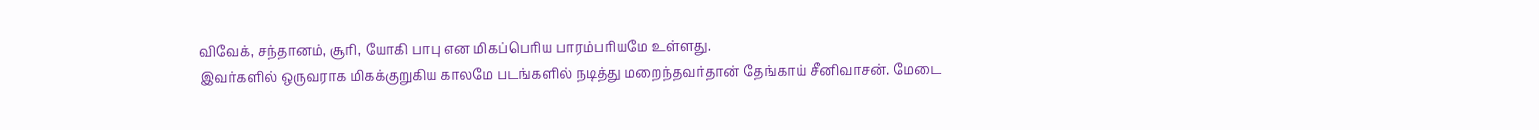விவேக், சந்தானம், சூரி, யோகி பாபு என மிகப்பெரிய பாரம்பரியமே உள்ளது.
இவர்களில் ஒருவராக மிகக்குறுகிய காலமே படங்களில் நடித்து மறைந்தவர்தான் தேங்காய் சீனிவாசன். மேடை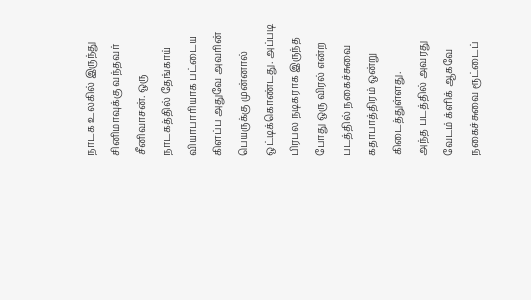நாடக உலகில் இருந்து சினிமாவுக்கு வந்தவர் சீனிவாசன். ஒரு நாடகத்தில் தேங்காய் வியாபாரியாக பட்டைய கிளப்ப அதுவே அவரின் பெயருக்கு முன்னால் ஒட்டிக்கொண்டது. அப்படி பிரபல நடிகராக இருந்த போது ஒரு விரல் என்ற படத்தில் நகைச்சுவை கதாபாத்திரம் ஒன்று கிடைத்துள்ளது.
அந்த படத்தில் அவரது வேடம் க்ளிக் ஆகவே நகைச்சுவை ரூட்டைப்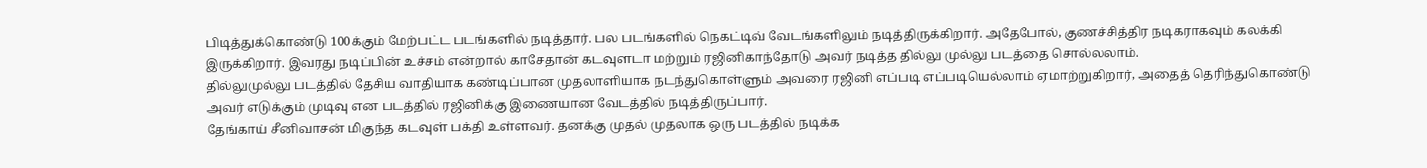பிடித்துக்கொண்டு 100க்கும் மேற்பட்ட படங்களில் நடித்தார். பல படங்களில் நெகட்டிவ் வேடங்களிலும் நடித்திருக்கிறார். அதேபோல், குணச்சித்திர நடிகராகவும் கலக்கி இருக்கிறார். இவரது நடிப்பின் உச்சம் என்றால் காசேதான் கடவுளடா மற்றும் ரஜினிகாந்தோடு அவர் நடித்த தில்லு முல்லு படத்தை சொல்லலாம்.
தில்லுமுல்லு படத்தில் தேசிய வாதியாக கண்டிப்பான முதலாளியாக நடந்துகொள்ளும் அவரை ரஜினி எப்படி எப்படியெல்லாம் ஏமாற்றுகிறார், அதைத் தெரிந்துகொண்டு அவர் எடுக்கும் முடிவு என படத்தில் ரஜினிக்கு இணையான வேடத்தில் நடித்திருப்பார்.
தேங்காய் சீனிவாசன் மிகுந்த கடவுள் பக்தி உள்ளவர். தனக்கு முதல் முதலாக ஒரு படத்தில் நடிக்க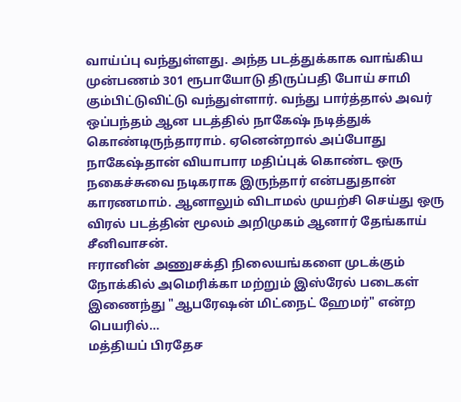வாய்ப்பு வந்துள்ளது. அந்த படத்துக்காக வாங்கிய முன்பணம் 301 ரூபாயோடு திருப்பதி போய் சாமி கும்பிட்டுவிட்டு வந்துள்ளார். வந்து பார்த்தால் அவர் ஒப்பந்தம் ஆன படத்தில் நாகேஷ் நடித்துக் கொண்டிருந்தாராம். ஏனென்றால் அப்போது நாகேஷ்தான் வியாபார மதிப்புக் கொண்ட ஒரு நகைச்சுவை நடிகராக இருந்தார் என்பதுதான் காரணமாம். ஆனாலும் விடாமல் முயற்சி செய்து ஒரு விரல் படத்தின் மூலம் அறிமுகம் ஆனார் தேங்காய் சீனிவாசன்.
ஈரானின் அணுசக்தி நிலையங்களை முடக்கும் நோக்கில் அமெரிக்கா மற்றும் இஸ்ரேல் படைகள் இணைந்து "ஆபரேஷன் மிட்நைட் ஹேமர்" என்ற பெயரில்…
மத்தியப் பிரதேச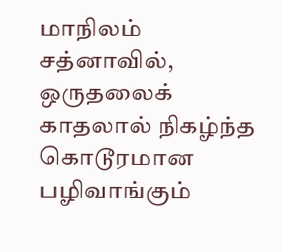மாநிலம் சத்னாவில், ஒருதலைக் காதலால் நிகழ்ந்த கொடூரமான பழிவாங்கும்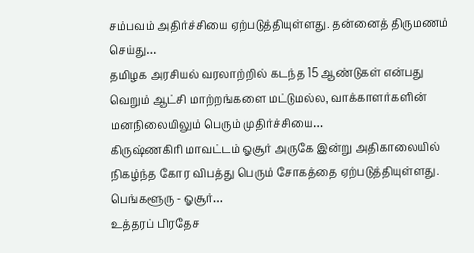சம்பவம் அதிர்ச்சியை ஏற்படுத்தியுள்ளது. தன்னைத் திருமணம் செய்து…
தமிழக அரசியல் வரலாற்றில் கடந்த 15 ஆண்டுகள் என்பது வெறும் ஆட்சி மாற்றங்களை மட்டுமல்ல, வாக்காளர்களின் மனநிலையிலும் பெரும் முதிர்ச்சியை…
கிருஷ்ணகிரி மாவட்டம் ஓசூர் அருகே இன்று அதிகாலையில் நிகழ்ந்த கோர விபத்து பெரும் சோகத்தை ஏற்படுத்தியுள்ளது. பெங்களூரு - ஓசூர்…
உத்தரப் பிரதேச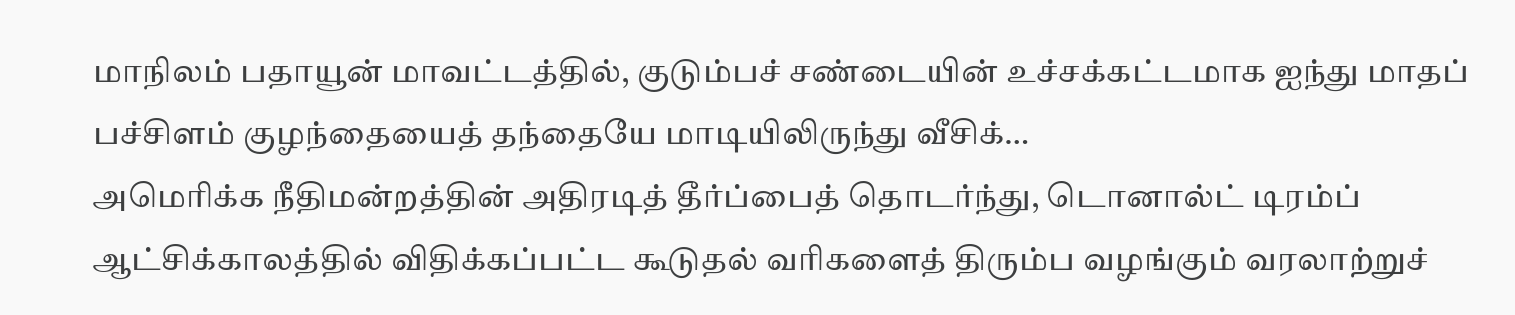மாநிலம் பதாயூன் மாவட்டத்தில், குடும்பச் சண்டையின் உச்சக்கட்டமாக ஐந்து மாதப் பச்சிளம் குழந்தையைத் தந்தையே மாடியிலிருந்து வீசிக்…
அமெரிக்க நீதிமன்றத்தின் அதிரடித் தீர்ப்பைத் தொடர்ந்து, டொனால்ட் டிரம்ப் ஆட்சிக்காலத்தில் விதிக்கப்பட்ட கூடுதல் வரிகளைத் திரும்ப வழங்கும் வரலாற்றுச்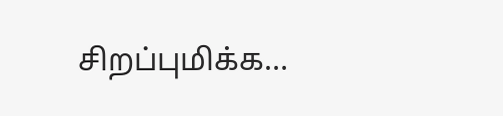சிறப்புமிக்க…